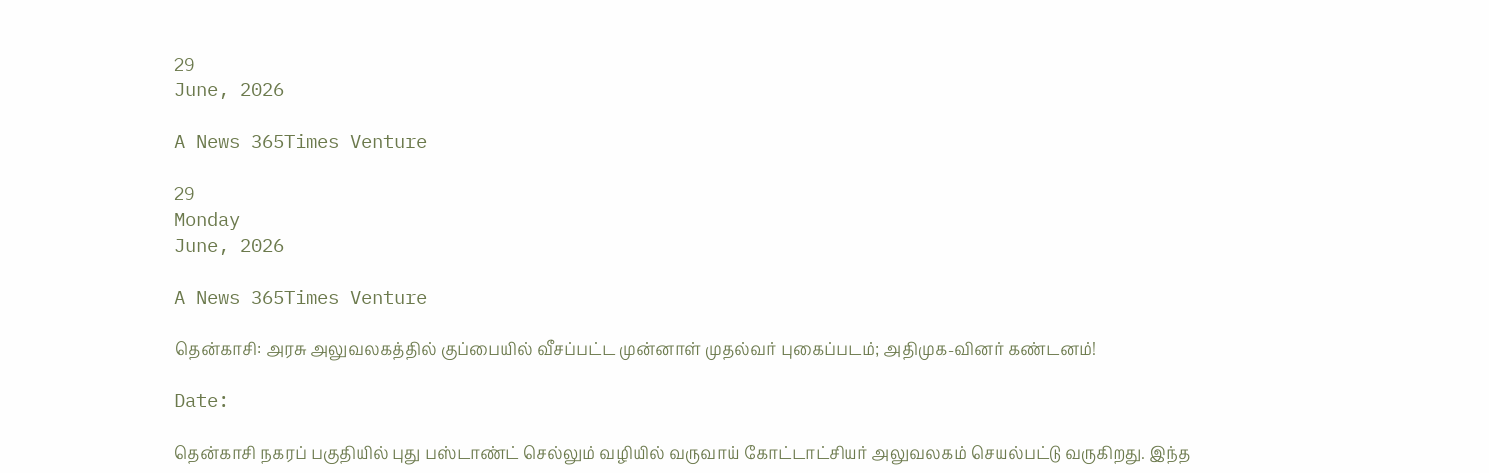29
June, 2026

A News 365Times Venture

29
Monday
June, 2026

A News 365Times Venture

தென்காசி: அரசு அலுவலகத்தில் குப்பையில் வீசப்பட்ட முன்னாள் முதல்வர் புகைப்படம்; அதிமுக-வினர் கண்டனம்!

Date:

தென்காசி நகரப் பகுதியில் புது பஸ்டாண்ட் செல்லும் வழியில் வருவாய் கோட்டாட்சியர் அலுவலகம் செயல்பட்டு வருகிறது. இந்த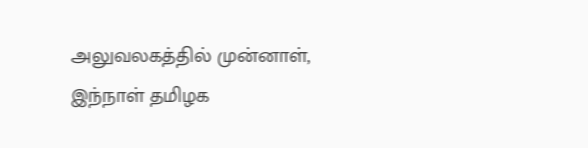அலுவலகத்தில் முன்னாள், இந்நாள் தமிழக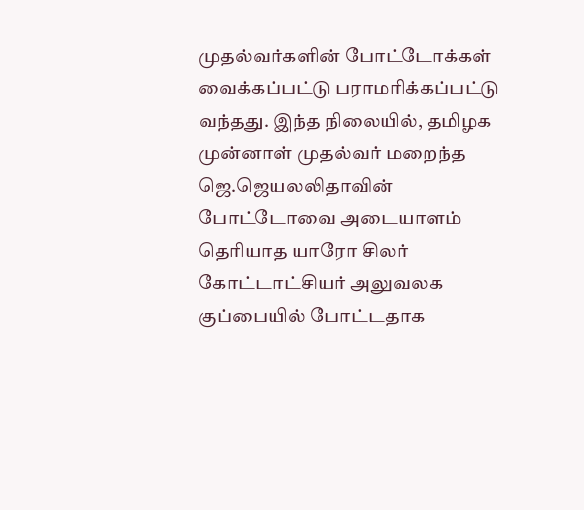முதல்வர்களின் போட்டோக்கள் வைக்கப்பட்டு பராமரிக்கப்பட்டு வந்தது. இந்த நிலையில், தமிழக முன்னாள் முதல்வர் மறைந்த ஜெ.ஜெயலலிதாவின் போட்டோவை அடையாளம் தெரியாத யாரோ சிலர் கோட்டாட்சியர் அலுவலக குப்பையில் போட்டதாக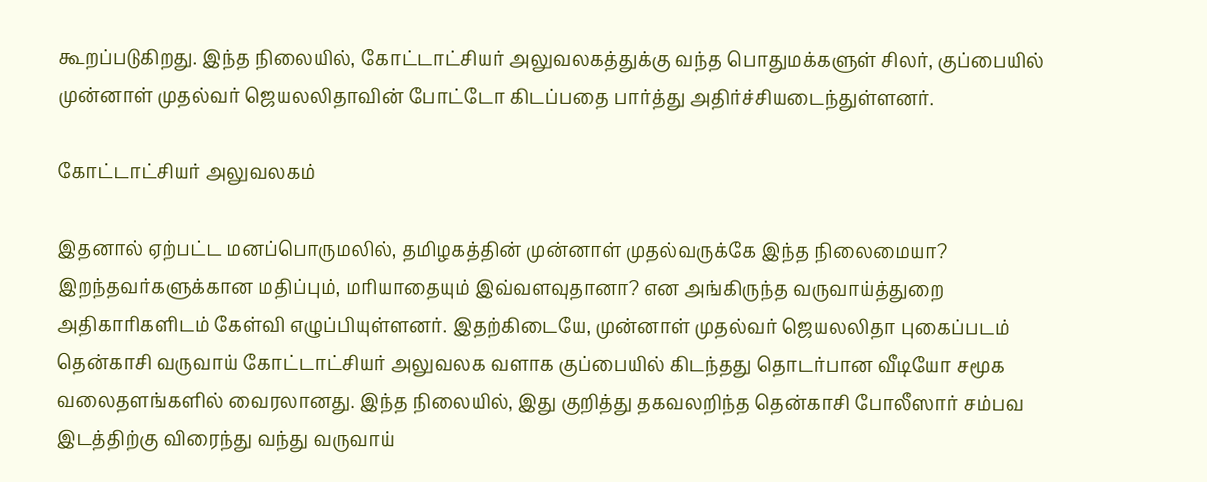கூறப்படுகிறது. இந்த நிலையில், கோட்டாட்சியர் அலுவலகத்துக்கு வந்த பொதுமக்களுள் சிலர், குப்பையில் முன்னாள் முதல்வர் ஜெயலலிதாவின் போட்டோ கிடப்பதை பார்த்து அதிர்ச்சியடைந்துள்ளனர்.

கோட்டாட்சியர் அலுவலகம்

இதனால் ஏற்பட்ட மனப்பொருமலில், தமிழகத்தின் முன்னாள் முதல்வருக்கே இந்த நிலைமையா? இறந்தவர்களுக்கான மதிப்பும், மரியாதையும் இவ்வளவுதானா? என அங்கிருந்த வருவாய்த்துறை அதிகாரிகளிடம் கேள்வி எழுப்பியுள்ளனர். இதற்கிடையே, முன்னாள் முதல்வர் ஜெயலலிதா புகைப்படம் தென்காசி வருவாய் கோட்டாட்சியர் அலுவலக வளாக குப்பையில் கிடந்தது தொடர்பான வீடியோ சமூக வலைதளங்களில் வைரலானது. இந்த நிலையில், இது குறித்து தகவலறிந்த தென்காசி போலீஸார் சம்பவ இடத்திற்கு விரைந்து வந்து வருவாய்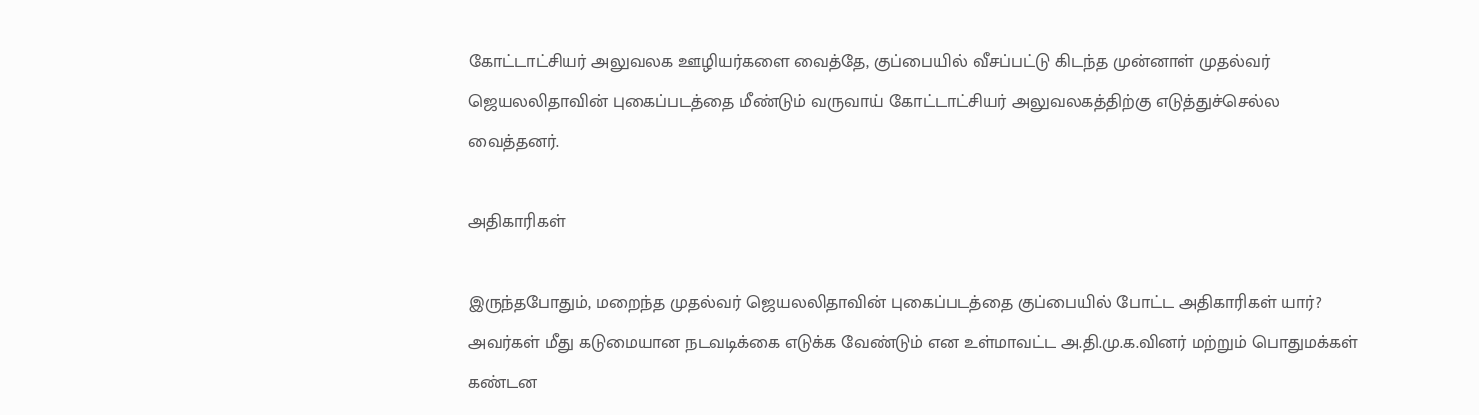கோட்டாட்சியர் அலுவலக ஊழியர்களை வைத்தே, குப்பையில் வீசப்பட்டு கிடந்த முன்னாள் முதல்வர் ஜெயலலிதாவின் புகைப்படத்தை மீண்டும் வருவாய் கோட்டாட்சியர் அலுவலகத்திற்கு எடுத்துச்செல்ல வைத்தனர்.

அதிகாரிகள்

இருந்தபோதும், மறைந்த முதல்வர் ஜெயலலிதாவின் புகைப்படத்தை குப்பையில் போட்ட அதிகாரிகள் யார்? அவர்கள் மீது கடுமையான நடவடிக்கை எடுக்க வேண்டும் என உள்மாவட்ட அ.தி.மு.க.வினர் மற்றும் பொதுமக்கள் கண்டன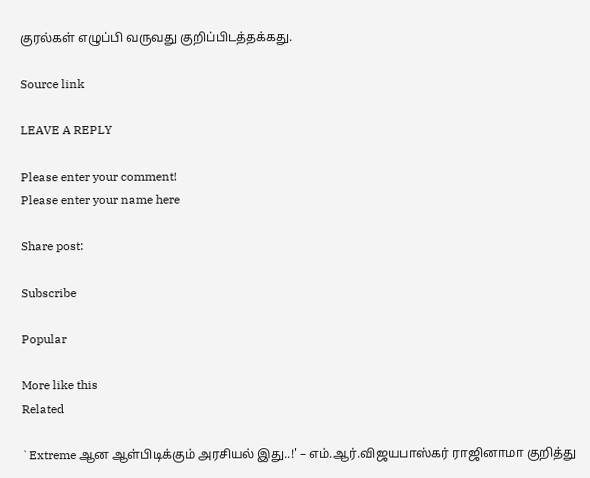குரல்கள் எழுப்பி வருவது குறிப்பிடத்தக்கது.

Source link

LEAVE A REPLY

Please enter your comment!
Please enter your name here

Share post:

Subscribe

Popular

More like this
Related

`Extreme ஆன ஆள்பிடிக்கும் அரசியல் இது..!' – எம்.ஆர்.விஜயபாஸ்கர் ராஜினாமா குறித்து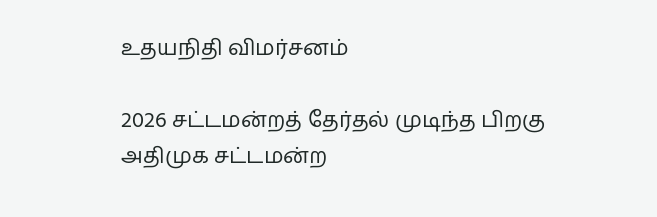உதயநிதி விமர்சனம்

2026 சட்டமன்றத் தேர்தல் முடிந்த பிறகு அதிமுக சட்டமன்ற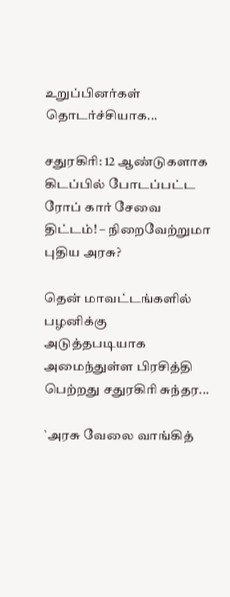உறுப்பினர்கள் தொடர்ச்சியாக...

சதுரகிரி: 12 ஆண்டுகளாக கிடப்பில் போடப்பட்ட ரோப் கார் சேவை திட்டம்! – நிறைவேற்றுமா புதிய அரசு?

தென் மாவட்டங்களில் பழனிக்கு அடுத்தபடியாக அமைந்துள்ள பிரசித்தி பெற்றது சதுரகிரி சுந்தர...

`அரசு வேலை வாங்கித்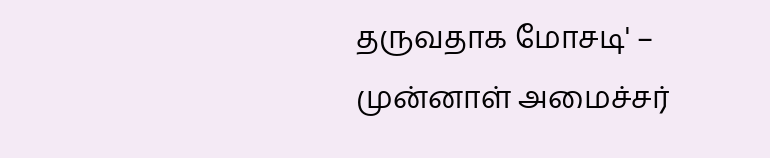தருவதாக மோசடி' – முன்னாள் அமைச்சர்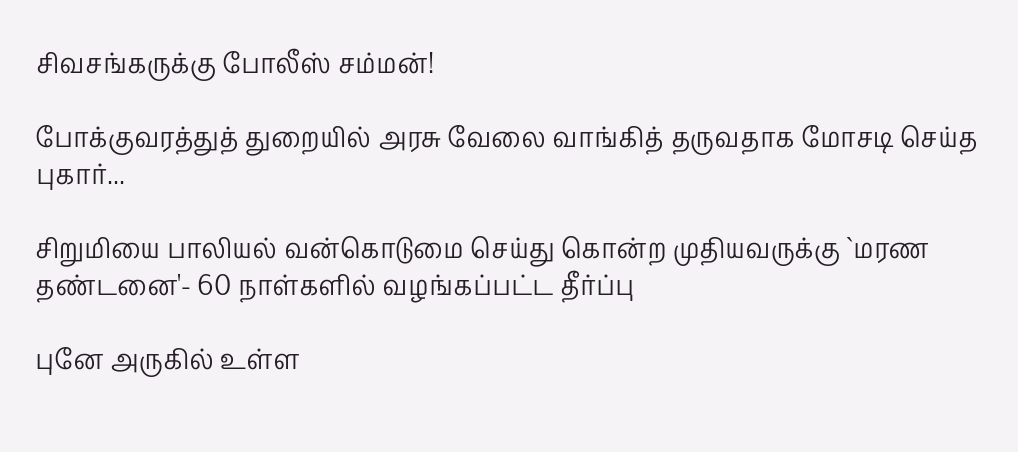சிவசங்கருக்கு போலீஸ் சம்மன்!

போக்குவரத்துத் துறையில் அரசு வேலை வாங்கித் தருவதாக மோசடி செய்த புகார்...

சிறுமியை பாலியல் வன்கொடுமை செய்து கொன்ற முதியவருக்கு `மரண தண்டனை'- 60 நாள்களில் வழங்கப்பட்ட தீர்ப்பு

புனே அருகில் உள்ள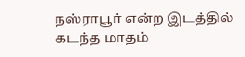நஸ்ராபூர் என்ற இடத்தில் கடந்த மாதம்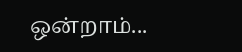ஒன்றாம்...